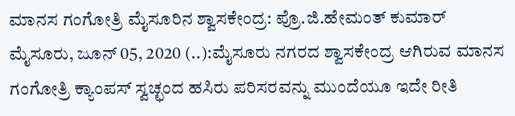ಮಾನಸ ಗಂಗೋತ್ರಿ ಮೈಸೂರಿನ ಶ್ವಾಸಕೇಂದ್ರ: ಪ್ರೊ.ಜಿ.ಹೇಮಂತ್ ಕುಮಾರ್ ಮೈಸೂರು, ಜೂನ್ 05, 2020 (..):ಮೈಸೂರು ನಗರದ ಶ್ವಾಸಕೇಂದ್ರ ಆಗಿರುವ ಮಾನಸ ಗಂಗೋತ್ರಿ ಕ್ಯಾಂಪಸ್ ಸ್ವಚ್ಛಂದ ಹಸಿರು ಪರಿಸರವನ್ನು ಮುಂದೆಯೂ ಇದೇ ರೀತಿ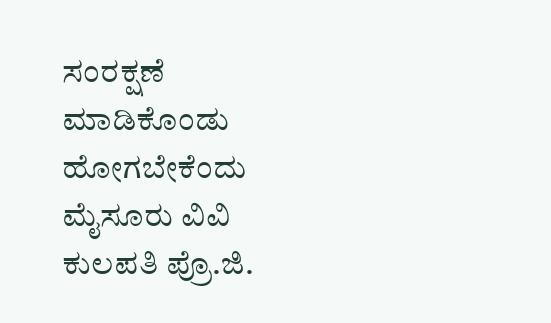ಸಂರಕ್ಷಣೆ ಮಾಡಿಕೊಂಡು ಹೋಗಬೇಕೆಂದು ಮೈಸೂರು ವಿವಿ ಕುಲಪತಿ ಪ್ರೊ.ಜಿ.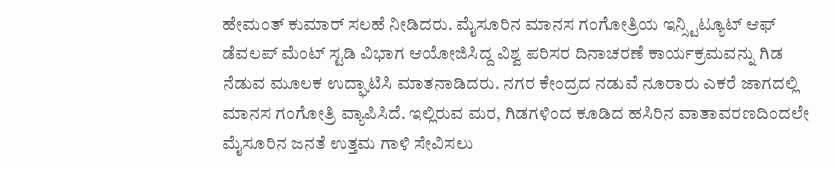ಹೇಮಂತ್ ಕುಮಾರ್ ಸಲಹೆ ನೀಡಿದರು. ಮೈಸೂರಿನ ಮಾನಸ ಗಂಗೋತ್ರಿಯ ಇನ್ಸ್ಟಿಟ್ಯೂಟ್ ಆಫ್ ಡೆವಲಪ್ ಮೆಂಟ್ ಸ್ಟಡಿ ವಿಭಾಗ ಆಯೋಜಿಸಿದ್ದ ವಿಶ್ವ ಪರಿಸರ ದಿನಾಚರಣೆ ಕಾರ್ಯಕ್ರಮವನ್ನು ಗಿಡ ನೆಡುವ ಮೂಲಕ ಉದ್ಘಾಟಿಸಿ ಮಾತನಾಡಿದರು. ನಗರ ಕೇಂದ್ರದ ನಡುವೆ ನೂರಾರು ಎಕರೆ ಜಾಗದಲ್ಲಿ ಮಾನಸ ಗಂಗೋತ್ರಿ ವ್ಯಾಪಿಸಿದೆ. ಇಲ್ಲಿರುವ ಮರ, ಗಿಡಗಳಿಂದ ಕೂಡಿದ ಹಸಿರಿನ ವಾತಾವರಣದಿಂದಲೇ ಮೈಸೂರಿನ ಜನತೆ ಉತ್ತಮ ಗಾಳಿ ಸೇವಿಸಲು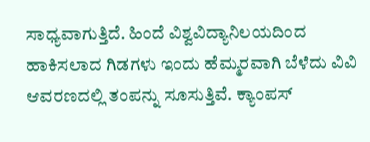ಸಾಧ್ಯವಾಗುತ್ತಿದೆ. ಹಿಂದೆ ವಿಶ್ವವಿದ್ಯಾನಿಲಯದಿಂದ ಹಾಕಿಸಲಾದ ಗಿಡಗಳು ಇಂದು ಹೆಮ್ಮರವಾಗಿ ಬೆಳೆದು ವಿವಿ ಆವರಣದಲ್ಲಿ ತಂಪನ್ನು ಸೂಸುತ್ತಿವೆ. ಕ್ಯಾಂಪಸ್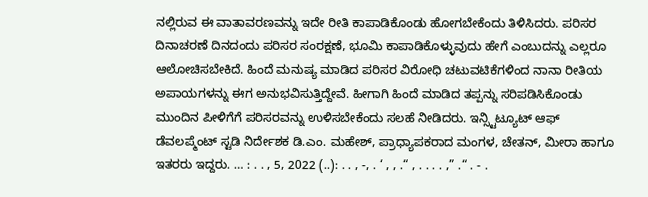ನಲ್ಲಿರುವ ಈ ವಾತಾವರಣವನ್ನು ಇದೇ ರೀತಿ ಕಾಪಾಡಿಕೊಂಡು ಹೋಗಬೇಕೆಂದು ತಿಳಿಸಿದರು. ಪರಿಸರ ದಿನಾಚರಣೆ ದಿನದಂದು ಪರಿಸರ ಸಂರಕ್ಷಣೆ, ಭೂಮಿ ಕಾಪಾಡಿಕೊಳ್ಳುವುದು ಹೇಗೆ ಎಂಬುದನ್ನು ಎಲ್ಲರೂ ಆಲೋಚಿಸಬೇಕಿದೆ. ಹಿಂದೆ ಮನುಷ್ಯ ಮಾಡಿದ ಪರಿಸರ ವಿರೋಧಿ ಚಟುವಟಿಕೆಗಳಿಂದ ನಾನಾ ರೀತಿಯ ಅಪಾಯಗಳನ್ನು ಈಗ ಅನುಭವಿಸುತ್ತಿದ್ದೇವೆ. ಹೀಗಾಗಿ ಹಿಂದೆ ಮಾಡಿದ ತಪ್ಪನ್ನು ಸರಿಪಡಿಸಿಕೊಂಡು ಮುಂದಿನ ಪೀಳಿಗೆಗೆ ಪರಿಸರವನ್ನು ಉಳಿಸಬೇಕೆಂದು ಸಲಹೆ ನೀಡಿದರು. ಇನ್ಸ್ಟಿಟ್ಯೂಟ್ ಆಫ್ ಡೆವಲಪ್ಮೆಂಟ್ ಸ್ಟಡಿ ನಿರ್ದೇಶಕ ಡಿ.ಎಂ. ಮಹೇಶ್, ಪ್ರಾಧ್ಯಾಪಕರಾದ ಮಂಗಳ, ಚೇತನ್, ಮೀರಾ ಹಾಗೂ ಇತರರು ಇದ್ದರು. … : . . , 5, 2022 (..): . . , -, . ‘ , , .“ , . . . . ,” .“ . - .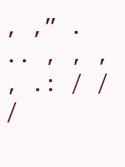, ,” . .. , , , , .: / / /